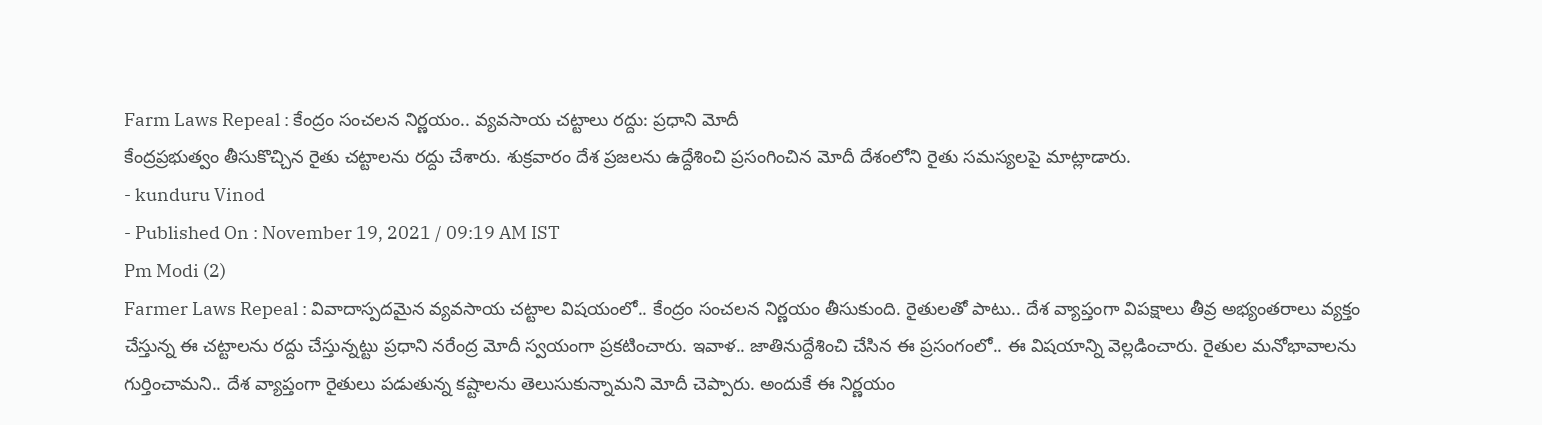Farm Laws Repeal : కేంద్రం సంచలన నిర్ణయం.. వ్యవసాయ చట్టాలు రద్దు: ప్రధాని మోదీ
కేంద్రప్రభుత్వం తీసుకొచ్చిన రైతు చట్టాలను రద్దు చేశారు. శుక్రవారం దేశ ప్రజలను ఉద్దేశించి ప్రసంగించిన మోదీ దేశంలోని రైతు సమస్యలపై మాట్లాడారు.
- kunduru Vinod
- Published On : November 19, 2021 / 09:19 AM IST
Pm Modi (2)
Farmer Laws Repeal : వివాదాస్పదమైన వ్యవసాయ చట్టాల విషయంలో.. కేంద్రం సంచలన నిర్ణయం తీసుకుంది. రైతులతో పాటు.. దేశ వ్యాప్తంగా విపక్షాలు తీవ్ర అభ్యంతరాలు వ్యక్తం చేస్తున్న ఈ చట్టాలను రద్దు చేస్తున్నట్టు ప్రధాని నరేంద్ర మోదీ స్వయంగా ప్రకటించారు. ఇవాళ.. జాతినుద్దేశించి చేసిన ఈ ప్రసంగంలో.. ఈ విషయాన్ని వెల్లడించారు. రైతుల మనోభావాలను గుర్తించామని.. దేశ వ్యాప్తంగా రైతులు పడుతున్న కష్టాలను తెలుసుకున్నామని మోదీ చెప్పారు. అందుకే ఈ నిర్ణయం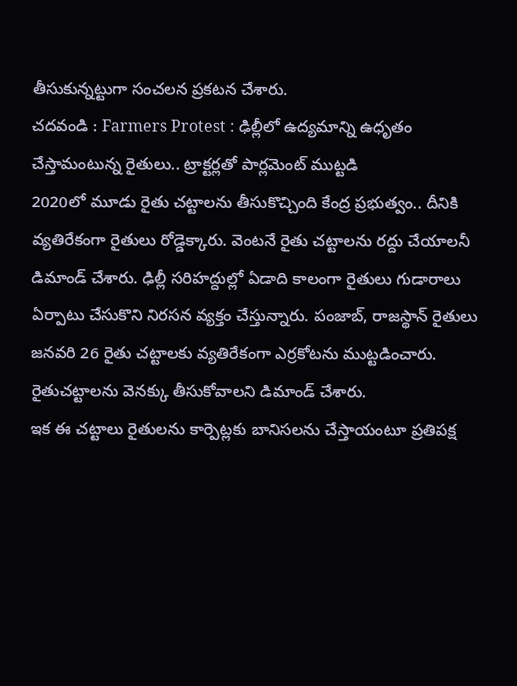తీసుకున్నట్టుగా సంచలన ప్రకటన చేశారు.
చదవండి : Farmers Protest : ఢిల్లీలో ఉద్యమాన్ని ఉధృతం చేస్తామంటున్న రైతులు.. ట్రాక్టర్లతో పార్లమెంట్ ముట్టడి
2020లో మూడు రైతు చట్టాలను తీసుకొచ్చింది కేంద్ర ప్రభుత్వం.. దీనికి వ్యతిరేకంగా రైతులు రోడ్డెక్కారు. వెంటనే రైతు చట్టాలను రద్దు చేయాలనీ డిమాండ్ చేశారు. ఢిల్లీ సరిహద్దుల్లో ఏడాది కాలంగా రైతులు గుడారాలు ఏర్పాటు చేసుకొని నిరసన వ్యక్తం చేస్తున్నారు. పంజాబ్, రాజస్థాన్ రైతులు జనవరి 26 రైతు చట్టాలకు వ్యతిరేకంగా ఎర్రకోటను ముట్టడించారు. రైతుచట్టాలను వెనక్కు తీసుకోవాలని డిమాండ్ చేశారు.
ఇక ఈ చట్టాలు రైతులను కార్పెట్లకు బానిసలను చేస్తాయంటూ ప్రతిపక్ష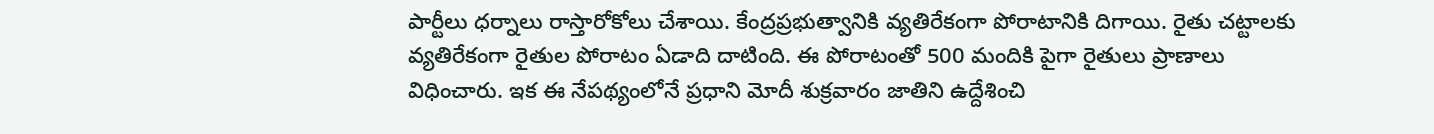పార్టీలు ధర్నాలు రాస్తారోకోలు చేశాయి. కేంద్రప్రభుత్వానికి వ్యతిరేకంగా పోరాటానికి దిగాయి. రైతు చట్టాలకు వ్యతిరేకంగా రైతుల పోరాటం ఏడాది దాటింది. ఈ పోరాటంతో 500 మందికి పైగా రైతులు ప్రాణాలు విధించారు. ఇక ఈ నేపథ్యంలోనే ప్రధాని మోదీ శుక్రవారం జాతిని ఉద్దేశించి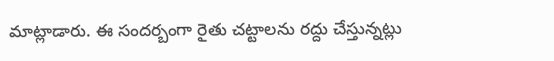మాట్లాడారు. ఈ సందర్బంగా రైతు చట్టాలను రద్దు చేస్తున్నట్లు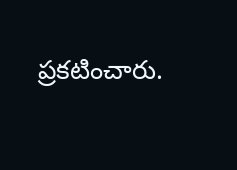ప్రకటించారు.